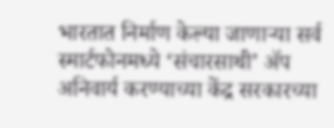भारतात निर्माण केल्या जाणाऱ्या सर्व स्मार्टफोनमध्ये ‘संचारसाथी’ ॲप अनिवार्य करण्याच्या केंद्र सरकारच्या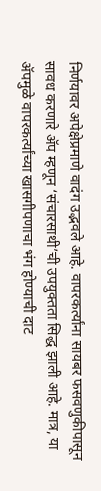निर्णयावर अपेक्षेप्रमाणे वादंग उद्भवले आहे. वापरकर्त्यांना सायबर फसवणुकीपासून सावध करणारे ॲप म्हणून ‘संचारसाथी’ची उपयुक्तता सिद्ध झाली आहे. मात्र, या ॲपमुळे वापरकर्त्यांच्या खासगीपणाचा भंग होण्याची दाट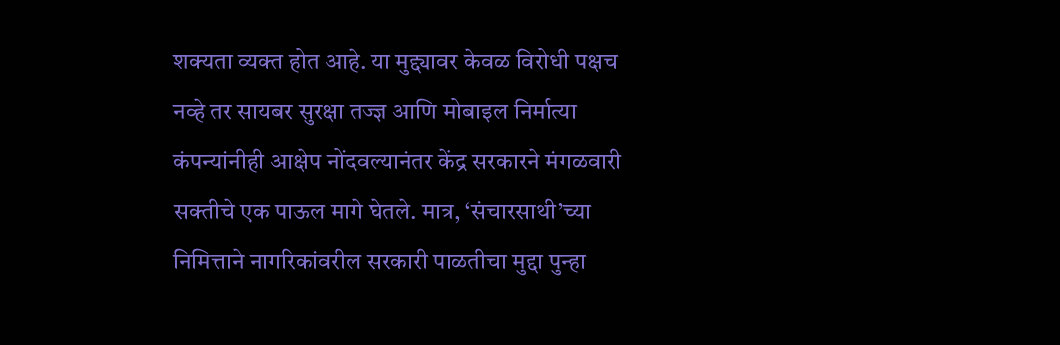शक्यता व्यक्त होत आहे. या मुद्द्यावर केवळ विरोधी पक्षच नव्हे तर सायबर सुरक्षा तज्ज्ञ आणि मोबाइल निर्मात्या कंपन्यांनीही आक्षेप नोंदवल्यानंतर केंद्र सरकारने मंगळवारी सक्तीचे एक पाऊल मागे घेतले. मात्र, ‘संचारसाथी’च्या निमित्ताने नागरिकांवरील सरकारी पाळतीचा मुद्दा पुन्हा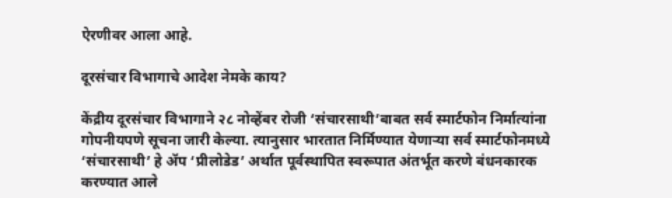ऐरणीवर आला आहे.

दूरसंचार विभागाचे आदेश नेमके काय?

केंद्रीय दूरसंचार विभागाने २८ नोव्हेंबर रोजी ‘संचारसाथी’बाबत सर्व स्मार्टफोन निर्मात्यांना गोपनीयपणे सूचना जारी केल्या. त्यानुसार भारतात निर्मिण्यात येणाऱ्या सर्व स्मार्टफोनमध्ये ‘संचारसाथी’ हे ॲप ‘प्रीलोडेड’ अर्थात पूर्वस्थापित स्वरूपात अंतर्भूत करणे बंधनकारक करण्यात आले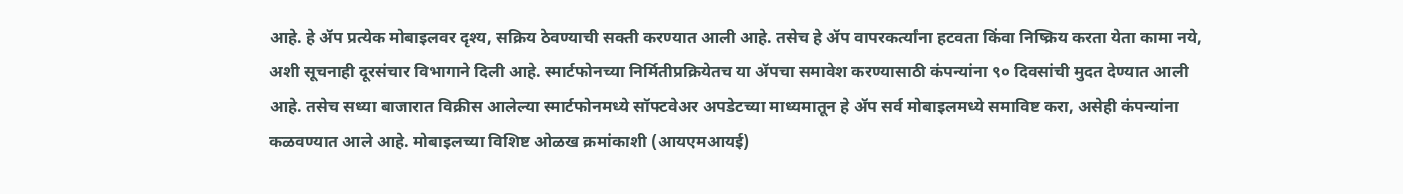आहे. हे ॲप प्रत्येक मोबाइलवर दृश्य, सक्रिय ठेवण्याची सक्ती करण्यात आली आहे. तसेच हे ॲप वापरकर्त्यांना हटवता किंवा निष्क्रिय करता येता कामा नये, अशी सूचनाही दूरसंचार विभागाने दिली आहे. स्मार्टफोनच्या निर्मितीप्रक्रियेतच या ॲपचा समावेश करण्यासाठी कंपन्यांना ९० दिवसांची मुदत देण्यात आली आहे. तसेच सध्या बाजारात विक्रीस आलेल्या स्मार्टफोनमध्ये सॉफ्टवेअर अपडेटच्या माध्यमातून हे ॲप सर्व मोबाइलमध्ये समाविष्ट करा, असेही कंपन्यांना कळवण्यात आले आहे. मोबाइलच्या विशिष्ट ओळख क्रमांकाशी (आयएमआयई)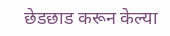छेडछाड करून केल्या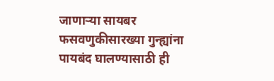जाणाऱ्या सायबर फसवणुकीसारख्या गुन्ह्यांना पायबंद घालण्यासाठी ही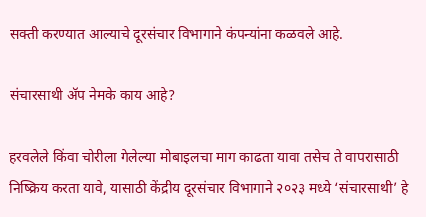सक्ती करण्यात आल्याचे दूरसंचार विभागाने कंपन्यांना कळवले आहे.

संचारसाथी ॲप नेमके काय आहे?

हरवलेले किंवा चोरीला गेलेल्या मोबाइलचा माग काढता यावा तसेच ते वापरासाठी निष्क्रिय करता यावे, यासाठी केंद्रीय दूरसंचार विभागाने २०२३ मध्ये ‘संचारसाथी’ हे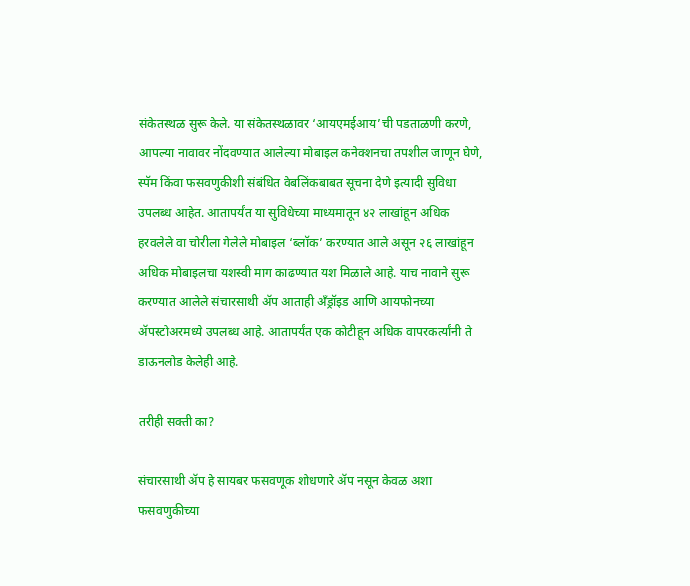संकेतस्थळ सुरू केले. या संकेतस्थळावर ‘आयएमईआय’ची पडताळणी करणे, आपल्या नावावर नोंदवण्यात आलेल्या मोबाइल कनेक्शनचा तपशील जाणून घेणे, स्पॅम किंवा फसवणुकीशी संबंधित वेबलिंकबाबत सूचना देणे इत्यादी सुविधा उपलब्ध आहेत. आतापर्यंत या सुविधेच्या माध्यमातून ४२ लाखांहून अधिक हरवलेले वा चोरीला गेलेले मोबाइल ‘ब्लॉक’ करण्यात आले असून २६ लाखांहून अधिक मोबाइलचा यशस्वी माग काढण्यात यश मिळाले आहे. याच नावाने सुरू करण्यात आलेले संचारसाथी ॲप आताही अँड्रॉइड आणि आयफोनच्या ॲपस्टोअरमध्ये उपलब्ध आहे. आतापर्यंत एक कोटीहून अधिक वापरकर्त्यांनी ते डाऊनलोड केलेही आहे.

तरीही सक्ती का?

संचारसाथी ॲप हे सायबर फसवणूक शोधणारे ॲप नसून केवळ अशा फसवणुकीच्या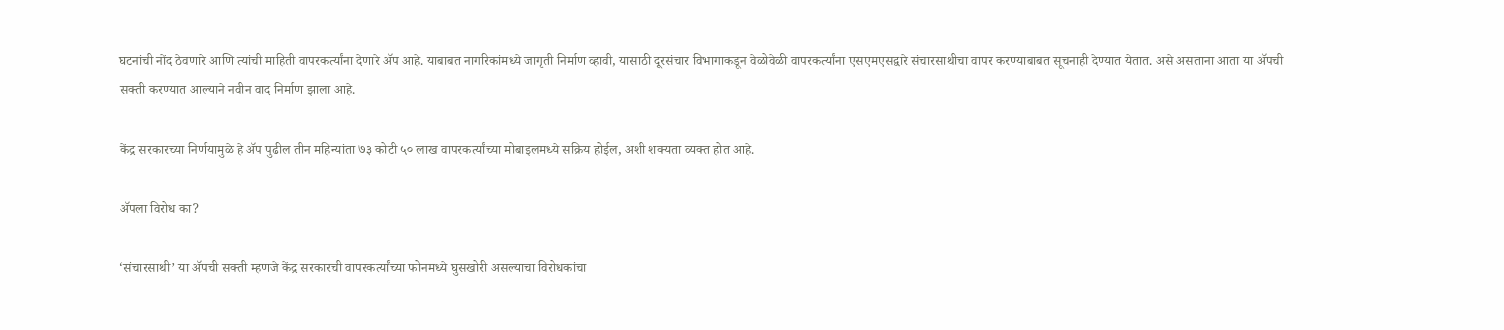घटनांची नोंद ठेवणारे आणि त्यांची माहिती वापरकर्त्यांना देणारे ॲप आहे. याबाबत नागरिकांमध्ये जागृती निर्माण व्हावी, यासाठी दूरसंचार विभागाकडून वेळोवेळी वापरकर्त्यांना एसएमएसद्वारे संचारसाथीचा वापर करण्याबाबत सूचनाही देण्यात येतात. असे असताना आता या ॲपची सक्ती करण्यात आल्याने नवीन वाद निर्माण झाला आहे.

केंद्र सरकारच्या निर्णयामुळे हे ॲप पुढील तीन महिन्यांता ७३ कोटी ५० लाख वापरकर्त्यांच्या मोबाइलमध्ये सक्रिय होईल, अशी शक्यता व्यक्त होत आहे.

ॲपला विरोध का?

‘संचारसाथी’ या ॲपची सक्ती म्हणजे केंद्र सरकारची वापरकर्त्यांच्या फोनमध्ये घुसखोरी असल्याचा विरोधकांचा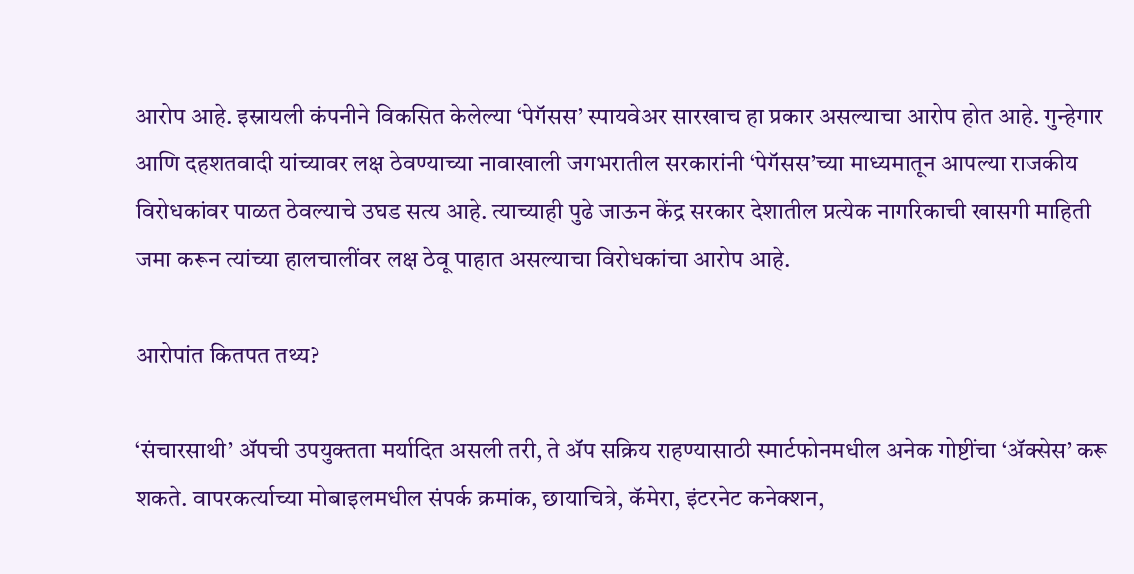आरोप आहे. इस्रायली कंपनीने विकसित केलेल्या ‘पेगॅसस’ स्पायवेअर सारखाच हा प्रकार असल्याचा आरोप होत आहे. गुन्हेगार आणि दहशतवादी यांच्यावर लक्ष ठेवण्याच्या नावाखाली जगभरातील सरकारांनी ‘पेगॅसस’च्या माध्यमातून आपल्या राजकीय विरोधकांवर पाळत ठेवल्याचे उघड सत्य आहे. त्याच्याही पुढे जाऊन केंद्र सरकार देशातील प्रत्येक नागरिकाची खासगी माहिती जमा करून त्यांच्या हालचालींवर लक्ष ठेवू पाहात असल्याचा विरोधकांचा आरोप आहे.

आरोपांत कितपत तथ्य?

‘संचारसाथी’ ॲपची उपयुक्तता मर्यादित असली तरी, ते ॲप सक्रिय राहण्यासाठी स्मार्टफोनमधील अनेक गोष्टींचा ‘ॲक्सेस’ करू शकते. वापरकर्त्याच्या मोबाइलमधील संपर्क क्रमांक, छायाचित्रे, कॅमेरा, इंटरनेट कनेक्शन,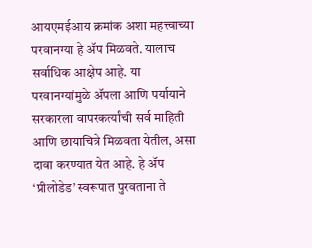आयएमईआय क्रमांक अशा महत्त्वाच्या परवानग्या हे ॲप मिळवते. यालाच सर्वाधिक आक्षेप आहे. या परवानग्यांमुळे ॲपला आणि पर्यायाने सरकारला वापरकर्त्यांची सर्व माहिती आणि छायाचित्रे मिळवता येतील, असा दावा करण्यात येत आहे. हे ॲप ‘प्रीलोडेड’ स्वरूपात पुरवताना ते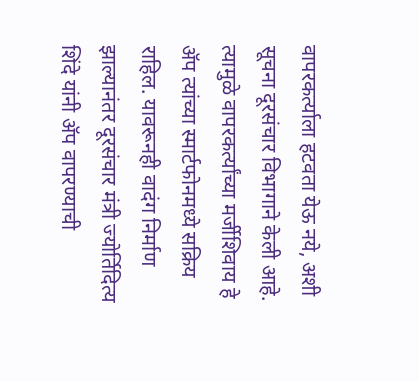वापरकर्त्याला हटवता येऊ नये, अशी सूचना दूरसंचार विभागाने केली आहे. त्यामुळे वापरकर्त्यांच्या मर्जीशिवाय हे ॲप त्यांच्या स्मार्टफोनमध्ये सक्रिय राहिल. यावरूनही वादंग निर्माण झाल्यानंतर दूरसंचार मंत्री ज्योर्तिदित्य शिंदे यांनी ॲप वापरण्याची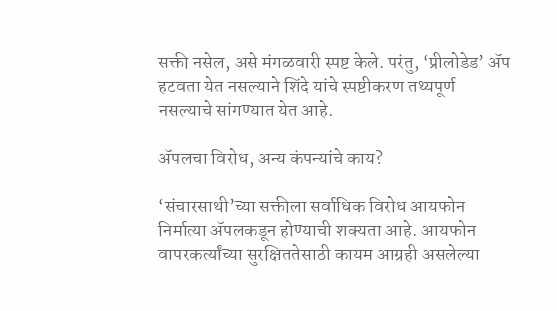सक्ती नसेल, असे मंगळवारी स्पष्ट केले. परंतु, ‘प्रीलोडेड’ ॲप हटवता येत नसल्याने शिंदे यांचे स्पष्टीकरण तथ्यपूर्ण नसल्याचे सांगण्यात येत आहे.

ॲपलचा विरोध, अन्य कंपन्यांचे काय?

‘संचारसाथी’च्या सक्तीला सर्वाधिक विरोध आयफोन निर्मात्या ॲपलकडून होण्याची शक्यता आहे. आयफोन वापरकर्त्यांच्या सुरक्षिततेसाठी कायम आग्रही असलेल्या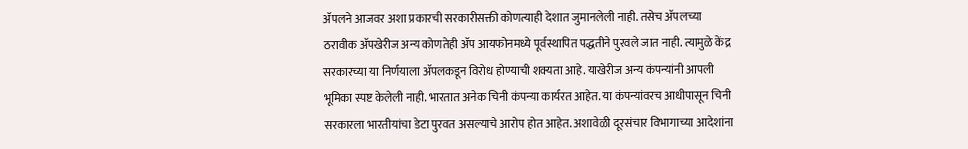ॲपलने आजवर अशा प्रकारची सरकारीसक्ती कोणत्याही देशात जुमानलेली नाही. तसेच ॲपलच्या ठरावीक ॲपखेरीज अन्य कोणतेही ॲप आयफोनमध्ये पूर्वस्थापित पद्धतीने पुरवले जात नाही. त्यामुळे केंद्र सरकारच्या या निर्णयाला ॲपलकडून विरोध होण्याची शक्यता आहे. याखेरीज अन्य कंपन्यांनी आपली भूमिका स्पष्ट केलेली नाही. भारतात अनेक चिनी कंपन्या कार्यरत आहेत. या कंपन्यांवरच आधीपासून चिनी सरकारला भारतीयांचा डेटा पुरवत असल्याचे आरोप होत आहेत. अशावेळी दूरसंचार विभागाच्या आदेशांना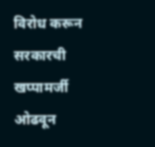विरोध करून सरकारची खप्पामर्जी ओढवून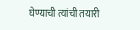घेण्याची त्यांची तयारी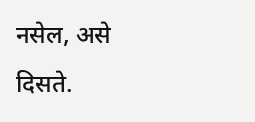नसेल, असे दिसते.